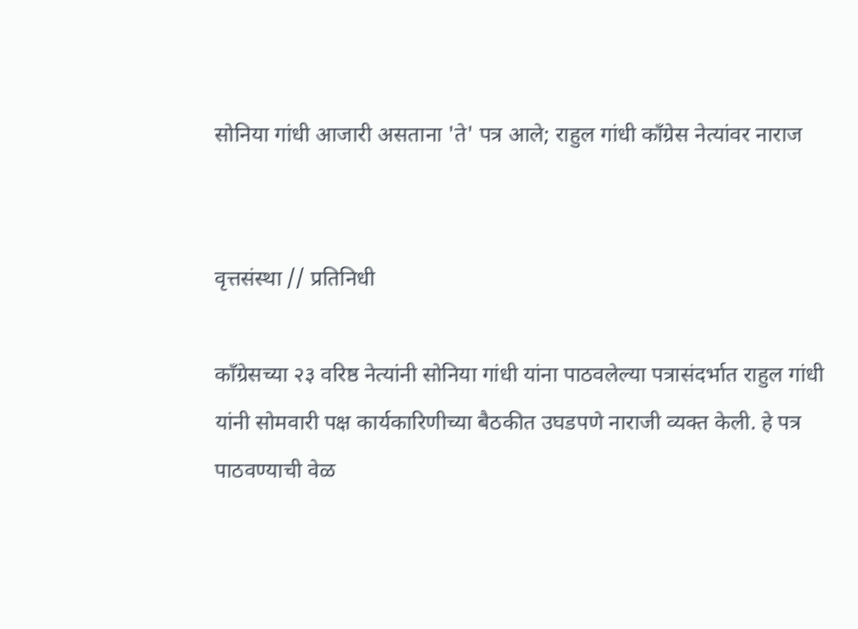सोनिया गांधी आजारी असताना 'ते' पत्र आले; राहुल गांधी काँग्रेस नेत्यांवर नाराज


वृत्तसंस्था // प्रतिनिधी

काँग्रेसच्या २३ वरिष्ठ नेत्यांनी सोनिया गांधी यांना पाठवलेल्या पत्रासंदर्भात राहुल गांधी यांनी सोमवारी पक्ष कार्यकारिणीच्या बैठकीत उघडपणे नाराजी व्यक्त केली. हे पत्र पाठवण्याची वेळ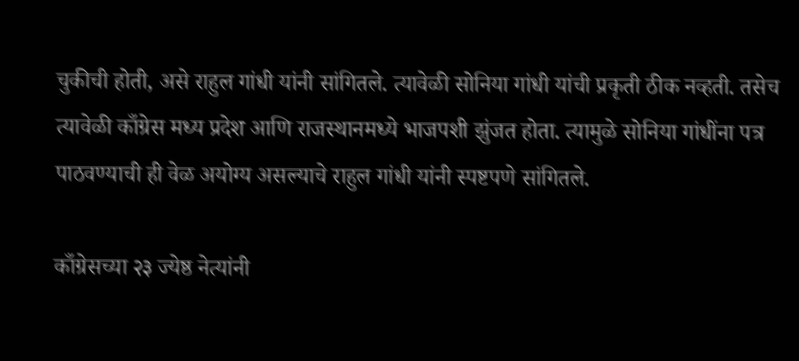चुकीची होती, असे राहुल गांधी यांनी सांगितले. त्यावेळी सोनिया गांधी यांची प्रकृती ठीक नव्हती. तसेच त्यावेळी काँग्रेस मध्य प्रदेश आणि राजस्थानमध्ये भाजपशी झुंजत होता. त्यामुळे सोनिया गांधींना पत्र पाठवण्याची ही वेळ अयोग्य असल्याचे राहुल गांधी यांनी स्पष्टपणे सांगितले.

काँग्रेसच्या २३ ज्येष्ठ नेत्यांनी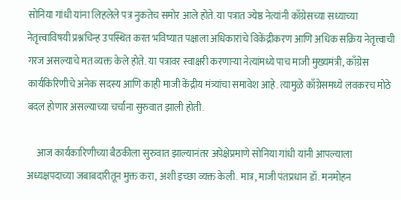सोनिया गांधी यांना लिहलेले पत्र नुकतेच समोर आले होते. या पत्रात ज्येष्ठ नेत्यांनी काँग्रेसच्या सध्याच्या नेतृत्त्वाविषयी प्रश्नचिन्ह उपस्थित करत भविष्यात पक्षाला अधिकारांचे विकेंद्रीकरण आणि अधिक सक्रिय नेतृत्त्वाची गरज असल्याचे मत व्यक्त केले होते. या पत्रावर स्वाक्षरी करणाऱ्या नेत्यांमध्ये पाच माजी मुख्यमंत्री, काँग्रेस कार्यकिरिणीचे अनेक सदस्य आणि काही माजी केंद्रीय मंत्र्यांचा समावेश आहे. त्यामुळे काँग्रेसमध्ये लवकरच मोठे बदल होणार असल्याच्या चर्चांना सुरुवात झाली होती.

     आज कार्यकारिणीच्या बैठकीला सुरुवात झाल्यानंतर अपेक्षेप्रमाणे सोनिया गांधी यांनी आपल्याला अध्यक्षपदाच्या जबाबदारीतून मुक्त करा, अशी इच्छा व्यक्त केली. मात्र, माजी पंतप्रधान डॉ. मनमोहन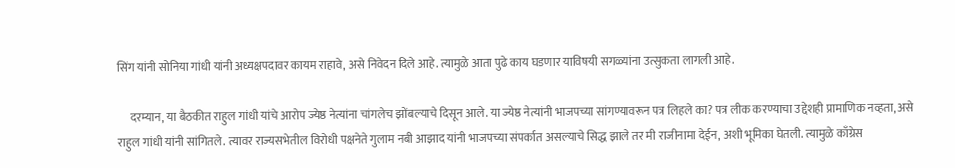सिंग यांनी सोनिया गांधी यांनी अध्यक्षपदावर कायम राहावे, असे निवेदन दिले आहे. त्यामुळे आता पुढे काय घडणार याविषयी सगळ्यांना उत्सुकता लागली आहे.

     दरम्यान, या बैठकीत राहुल गांधी यांचे आरोप ज्येष्ठ नेत्यांना चांगलेच झोंबल्याचे दिसून आले. या ज्येष्ठ नेत्यांनी भाजपच्या सांगण्यावरून पत्र लिहले का? पत्र लीक करण्याचा उद्देशही प्रामाणिक नव्हता, असे राहुल गांधी यांनी सांगितले. त्यावर राज्यसभेतील विरोधी पक्षनेते गुलाम नबी आझाद यांनी भाजपच्या संपर्कात असल्याचे सिद्ध झाले तर मी राजीनामा देईन, अशी भूमिका घेतली. त्यामुळे काँग्रेस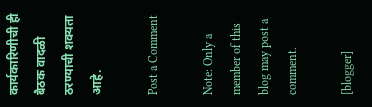कार्यकारिणीची ही बैठक वादळी ठरण्याची शक्यता आहे.

Post a Comment

Note: Only a member of this blog may post a comment.

[blogger]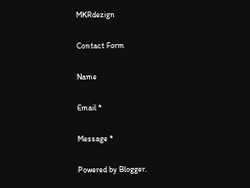MKRdezign

Contact Form

Name

Email *

Message *

Powered by Blogger.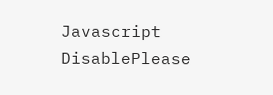Javascript DisablePlease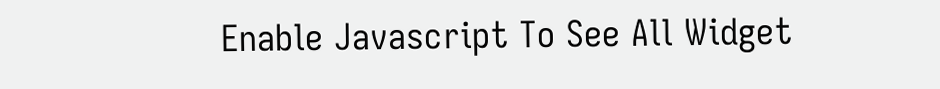Enable Javascript To See All Widget